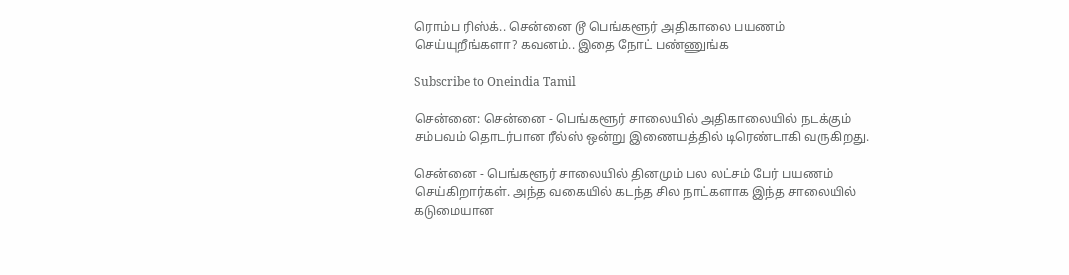ரொம்ப ரிஸ்க்.. சென்னை டூ பெங்களூர் அதிகாலை பயணம் செய்யுறீங்களா? கவனம்.. இதை நோட் பண்ணுங்க

Subscribe to Oneindia Tamil

சென்னை: சென்னை - பெங்களூர் சாலையில் அதிகாலையில் நடக்கும் சம்பவம் தொடர்பான ரீல்ஸ் ஒன்று இணையத்தில் டிரெண்டாகி வருகிறது.

சென்னை - பெங்களூர் சாலையில் தினமும் பல லட்சம் பேர் பயணம் செய்கிறார்கள். அந்த வகையில் கடந்த சில நாட்களாக இந்த சாலையில் கடுமையான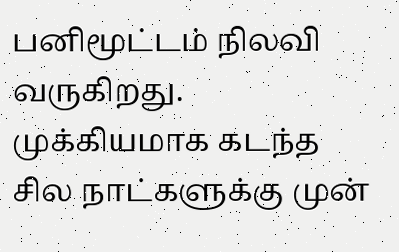பனிமூட்டம் நிலவி வருகிறது. முக்கியமாக கடந்த சில நாட்களுக்கு முன்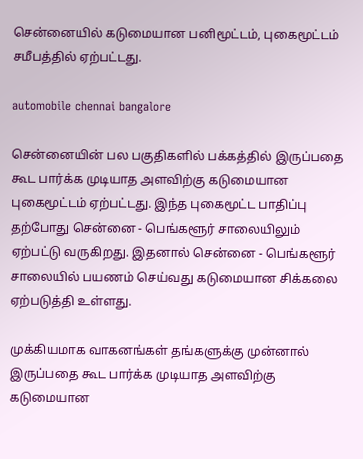சென்னையில் கடுமையான பனிமூட்டம், புகைமூட்டம் சமீபத்தில் ஏற்பட்டது.

automobile chennai bangalore

சென்னையின் பல பகுதிகளில் பக்கத்தில் இருப்பதை கூட பார்க்க முடியாத அளவிற்கு கடுமையான புகைமூட்டம் ஏற்பட்டது. இந்த புகைமூட்ட பாதிப்பு தற்போது சென்னை - பெங்களூர் சாலையிலும் ஏற்பட்டு வருகிறது. இதனால் சென்னை - பெங்களூர் சாலையில் பயணம் செய்வது கடுமையான சிக்கலை ஏற்படுத்தி உள்ளது.

முக்கியமாக வாகனங்கள் தங்களுக்கு முன்னால் இருப்பதை கூட பார்க்க முடியாத அளவிற்கு கடுமையான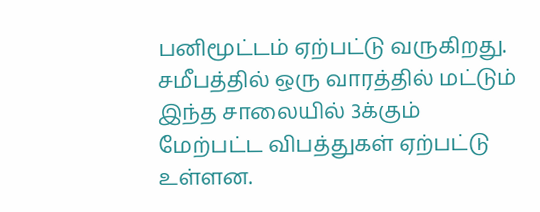பனிமூட்டம் ஏற்பட்டு வருகிறது. சமீபத்தில் ஒரு வாரத்தில் மட்டும் இந்த சாலையில் 3க்கும் மேற்பட்ட விபத்துகள் ஏற்பட்டு உள்ளன.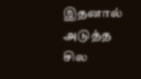இதனால் அடுத்த சில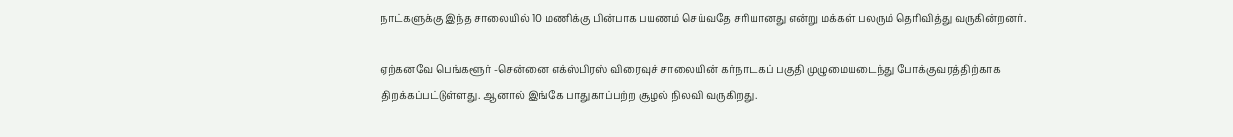நாட்களுக்கு இந்த சாலையில் 10 மணிக்கு பின்பாக பயணம் செய்வதே சரியானது என்று மக்கள் பலரும் தெரிவித்து வருகின்றனர்.

ஏற்கனவே பெங்களூர் -சென்னை எக்ஸ்பிரஸ் விரைவுச் சாலையின் கர்நாடகப் பகுதி முழுமையடைந்து போக்குவரத்திற்காக திறக்கப்பட்டுள்ளது. ஆனால் இங்கே பாதுகாப்பற்ற சூழல் நிலவி வருகிறது.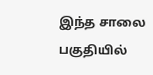இந்த சாலை பகுதியில்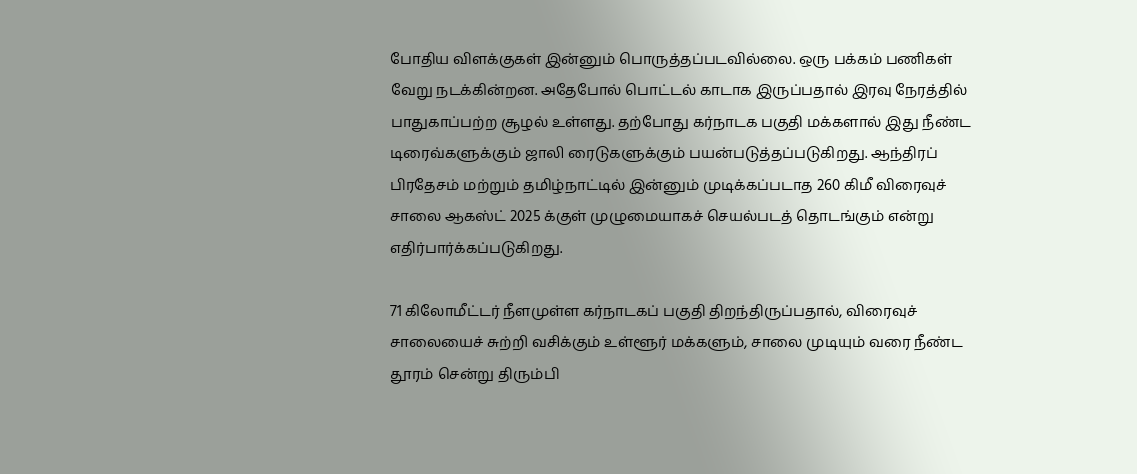போதிய விளக்குகள் இன்னும் பொருத்தப்படவில்லை. ஒரு பக்கம் பணிகள் வேறு நடக்கின்றன. அதேபோல் பொட்டல் காடாக இருப்பதால் இரவு நேரத்தில் பாதுகாப்பற்ற சூழல் உள்ளது. தற்போது கர்நாடக பகுதி மக்களால் இது நீண்ட டிரைவ்களுக்கும் ஜாலி ரைடுகளுக்கும் பயன்படுத்தப்படுகிறது. ஆந்திரப் பிரதேசம் மற்றும் தமிழ்நாட்டில் இன்னும் முடிக்கப்படாத 260 கிமீ விரைவுச் சாலை ஆகஸ்ட் 2025 க்குள் முழுமையாகச் செயல்படத் தொடங்கும் என்று எதிர்பார்க்கப்படுகிறது.

71 கிலோமீட்டர் நீளமுள்ள கர்நாடகப் பகுதி திறந்திருப்பதால், விரைவுச் சாலையைச் சுற்றி வசிக்கும் உள்ளூர் மக்களும், சாலை முடியும் வரை நீண்ட தூரம் சென்று திரும்பி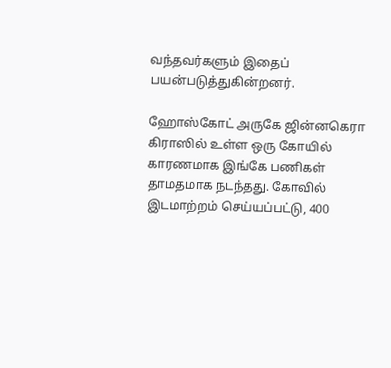வந்தவர்களும் இதைப் பயன்படுத்துகின்றனர்.

ஹோஸ்கோட் அருகே ஜின்னகெரா கிராஸில் உள்ள ஒரு கோயில் காரணமாக இங்கே பணிகள் தாமதமாக நடந்தது. கோவில் இடமாற்றம் செய்யப்பட்டு, 400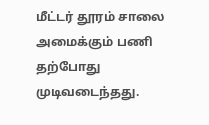மீட்டர் தூரம் சாலை அமைக்கும் பணி தற்போது முடிவடைந்தது.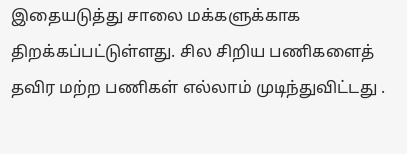இதையடுத்து சாலை மக்களுக்காக திறக்கப்பட்டுள்ளது. சில சிறிய பணிகளைத் தவிர மற்ற பணிகள் எல்லாம் முடிந்துவிட்டது .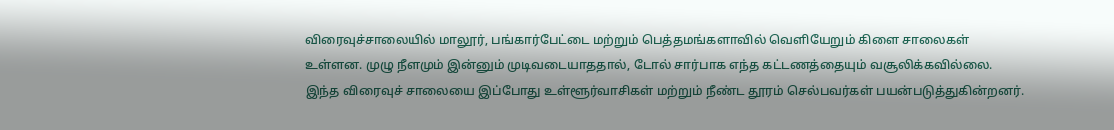விரைவுச்சாலையில் மாலூர், பங்கார்பேட்டை மற்றும் பெத்தமங்களாவில் வெளியேறும் கிளை சாலைகள் உள்ளன. முழு நீளமும் இன்னும் முடிவடையாததால், டோல் சார்பாக எந்த கட்டணத்தையும் வசூலிக்கவில்லை. இந்த விரைவுச் சாலையை இப்போது உள்ளூர்வாசிகள் மற்றும் நீண்ட தூரம் செல்பவர்கள் பயன்படுத்துகின்றனர்.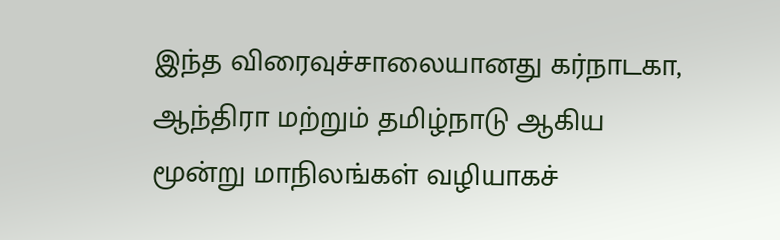இந்த விரைவுச்சாலையானது கர்நாடகா, ஆந்திரா மற்றும் தமிழ்நாடு ஆகிய மூன்று மாநிலங்கள் வழியாகச்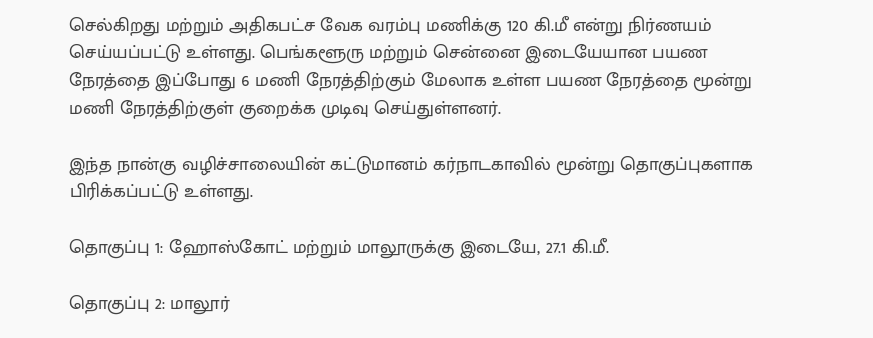செல்கிறது மற்றும் அதிகபட்ச வேக வரம்பு மணிக்கு 120 கி.மீ என்று நிர்ணயம் செய்யப்பட்டு உள்ளது. பெங்களூரு மற்றும் சென்னை இடையேயான பயண நேரத்தை இப்போது 6 மணி நேரத்திற்கும் மேலாக உள்ள பயண நேரத்தை மூன்று மணி நேரத்திற்குள் குறைக்க முடிவு செய்துள்ளனர்.

இந்த நான்கு வழிச்சாலையின் கட்டுமானம் கர்நாடகாவில் மூன்று தொகுப்புகளாக பிரிக்கப்பட்டு உள்ளது.

தொகுப்பு 1: ஹோஸ்கோட் மற்றும் மாலூருக்கு இடையே, 27.1 கி.மீ.

தொகுப்பு 2: மாலூர்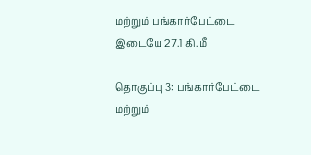மற்றும் பங்கார்பேட்டை இடையே 27.1 கி.மீ

தொகுப்பு 3: பங்கார்பேட்டை மற்றும்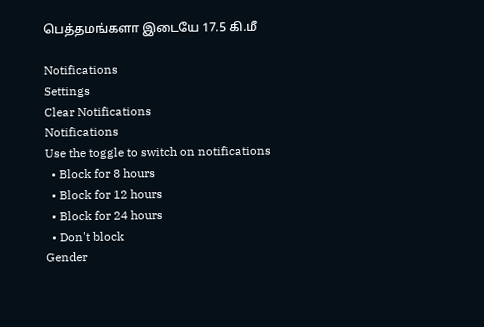பெத்தமங்களா இடையே 17.5 கி.மீ

Notifications
Settings
Clear Notifications
Notifications
Use the toggle to switch on notifications
  • Block for 8 hours
  • Block for 12 hours
  • Block for 24 hours
  • Don't block
Gender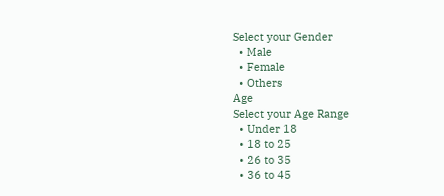Select your Gender
  • Male
  • Female
  • Others
Age
Select your Age Range
  • Under 18
  • 18 to 25
  • 26 to 35
  • 36 to 45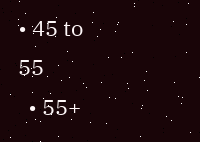• 45 to 55
  • 55+